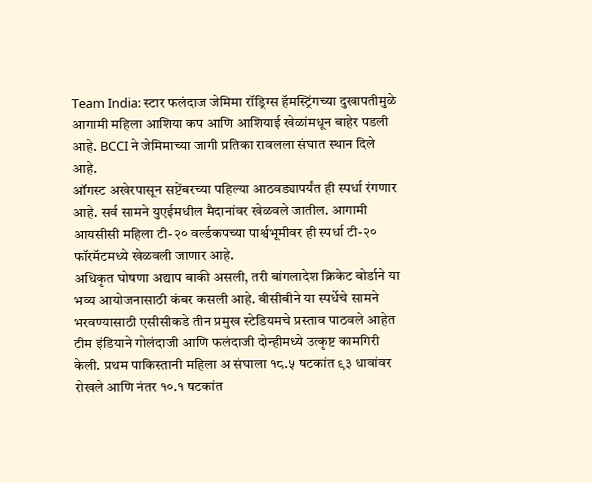Team India: स्टार फलंदाज जेमिमा रॉड्रिग्स हॅमस्ट्रिंगच्या दुखापतीमुळे आगामी महिला आशिया कप आणि आशियाई खेळांमधून बाहेर पडली आहे. BCCI ने जेमिमाच्या जागी प्रतिका रावलला संघात स्थान दिले आहे.
ऑगस्ट अखेरपासून सप्टेंबरच्या पहिल्या आठवड्यापर्यंत ही स्पर्धा रंगणार आहे. सर्व सामने युएईमधील मैदानांवर खेळवले जातील. आगामी आयसीसी महिला टी-२० वर्ल्डकपच्या पार्श्वभूमीवर ही स्पर्धा टी-२० फॉरमॅटमध्ये खेळवली जाणार आहे.
अधिकृत घोषणा अद्याप बाकी असली, तरी बांगलादेश क्रिकेट बोर्डाने या भव्य आयोजनासाठी कंबर कसली आहे. बीसीबीने या स्पर्धेचे सामने भरवण्यासाठी एसीसीकडे तीन प्रमुख स्टेडियमचे प्रस्ताव पाठवले आहेत
टीम इंडियाने गोलंदाजी आणि फलंदाजी दोन्हीमध्ये उत्कृष्ट कामगिरी केली. प्रथम पाकिस्तानी महिला अ संघाला १८.५ षटकांत ९३ धावांवर रोखले आणि नंतर १०.१ षटकांत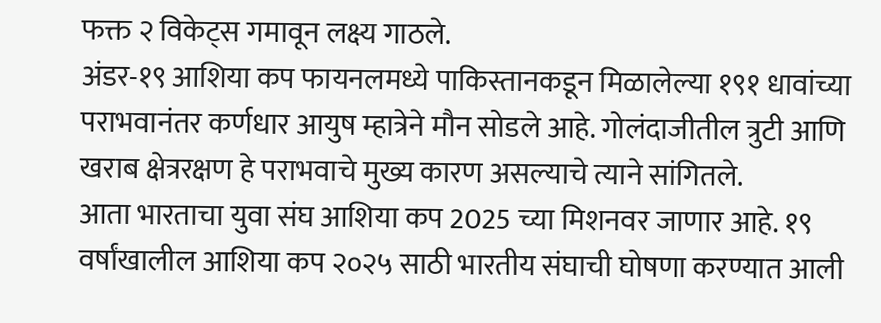फक्त २ विकेट्स गमावून लक्ष्य गाठले.
अंडर-१९ आशिया कप फायनलमध्ये पाकिस्तानकडून मिळालेल्या १९१ धावांच्या पराभवानंतर कर्णधार आयुष म्हात्रेने मौन सोडले आहे. गोलंदाजीतील त्रुटी आणि खराब क्षेत्ररक्षण हे पराभवाचे मुख्य कारण असल्याचे त्याने सांगितले.
आता भारताचा युवा संघ आशिया कप 2025 च्या मिशनवर जाणार आहे. १९ वर्षांखालील आशिया कप २०२५ साठी भारतीय संघाची घोषणा करण्यात आली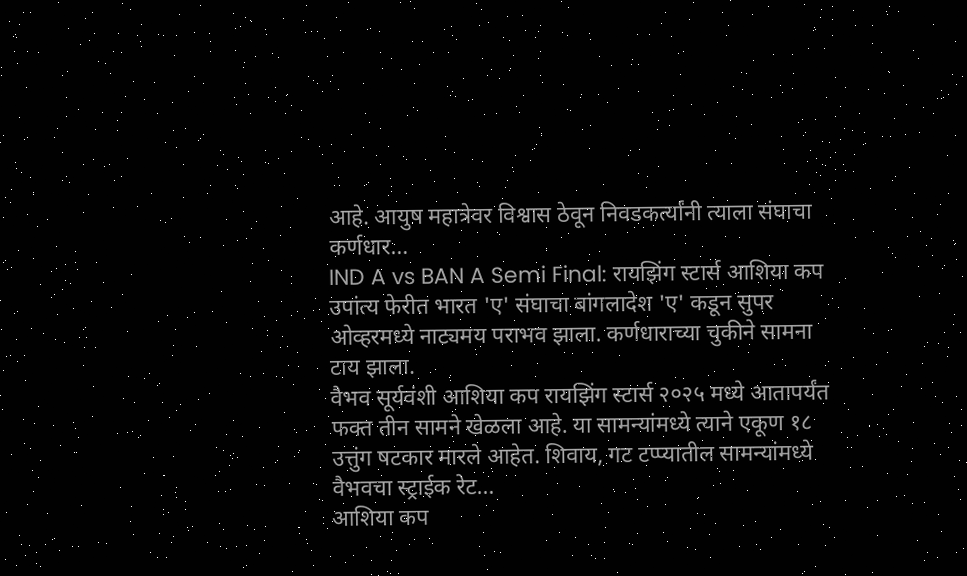आहे. आयुष महात्रेवर विश्वास ठेवून निवडकर्त्यांनी त्याला संघाचा कर्णधार…
IND A vs BAN A Semi Final: रायझिंग स्टार्स आशिया कप उपांत्य फेरीत भारत 'ए' संघाचा बांगलादेश 'ए' कडून सुपर ओव्हरमध्ये नाट्यमय पराभव झाला. कर्णधाराच्या चुकीने सामना टाय झाला.
वैभव सूर्यवंशी आशिया कप रायझिंग स्टार्स २०२५ मध्ये आतापर्यंत फक्त तीन सामने खेळला आहे. या सामन्यांमध्ये त्याने एकूण १८ उत्तुंग षटकार मारले आहेत. शिवाय, गट टप्प्यातील सामन्यांमध्ये वैभवचा स्ट्राईक रेट…
आशिया कप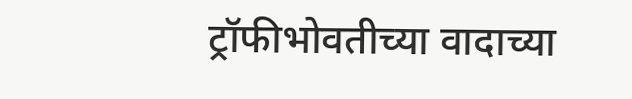ट्रॉफीभोवतीच्या वादाच्या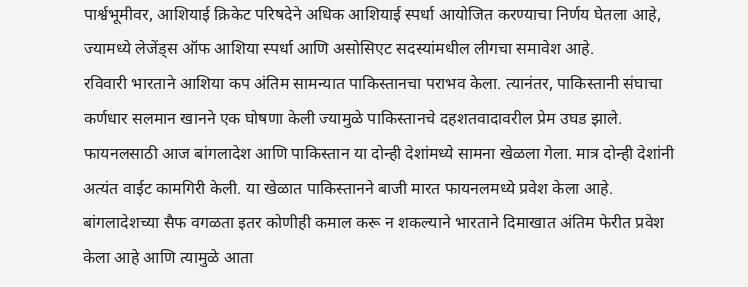पार्श्वभूमीवर, आशियाई क्रिकेट परिषदेने अधिक आशियाई स्पर्धा आयोजित करण्याचा निर्णय घेतला आहे, ज्यामध्ये लेजेंड्स ऑफ आशिया स्पर्धा आणि असोसिएट सदस्यांमधील लीगचा समावेश आहे.
रविवारी भारताने आशिया कप अंतिम सामन्यात पाकिस्तानचा पराभव केला. त्यानंतर, पाकिस्तानी संघाचा कर्णधार सलमान खानने एक घोषणा केली ज्यामुळे पाकिस्तानचे दहशतवादावरील प्रेम उघड झाले.
फायनलसाठी आज बांगलादेश आणि पाकिस्तान या दोन्ही देशांमध्ये सामना खेळला गेला. मात्र दोन्ही देशांनी अत्यंत वाईट कामगिरी केली. या खेळात पाकिस्तानने बाजी मारत फायनलमध्ये प्रवेश केला आहे.
बांगलादेशच्या सैफ वगळता इतर कोणीही कमाल करू न शकल्याने भारताने दिमाखात अंतिम फेरीत प्रवेश केला आहे आणि त्यामुळे आता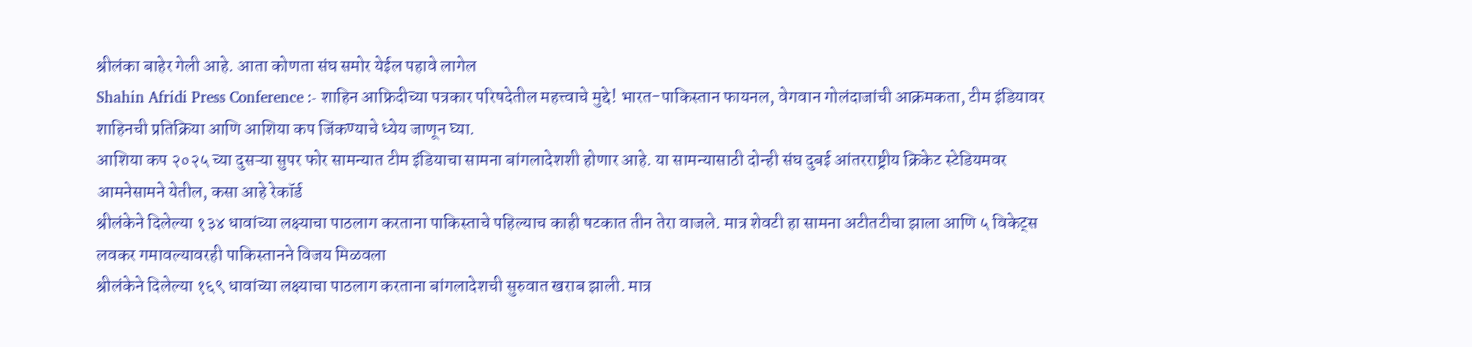श्रीलंका बाहेर गेली आहे. आता कोणता संघ समोर येईल पहावे लागेल
Shahin Afridi Press Conference :- शाहिन आफ्रिदीच्या पत्रकार परिषदेतील महत्त्वाचे मुद्दे! भारत-पाकिस्तान फायनल, वेगवान गोलंदाजांची आक्रमकता, टीम इंडियावर शाहिनची प्रतिक्रिया आणि आशिया कप जिंकण्याचे ध्येय जाणून घ्या.
आशिया कप २०२५ च्या दुसऱ्या सुपर फोर सामन्यात टीम इंडियाचा सामना बांगलादेशशी होणार आहे. या सामन्यासाठी दोन्ही संघ दुबई आंतरराष्ट्रीय क्रिकेट स्टेडियमवर आमनेसामने येतील, कसा आहे रेकॉर्ड
श्रीलंकेने दिलेल्या १३४ धावांच्या लक्ष्याचा पाठलाग करताना पाकिस्ताचे पहिल्याच काही षटकात तीन तेरा वाजले. मात्र शेवटी हा सामना अटीतटीचा झाला आणि ५ विकेट्स लवकर गमावल्यावरही पाकिस्तानने विजय मिळवला
श्रीलंकेने दिलेल्या १६९ धावांच्या लक्ष्याचा पाठलाग करताना बांगलादेशची सुरुवात खराब झाली. मात्र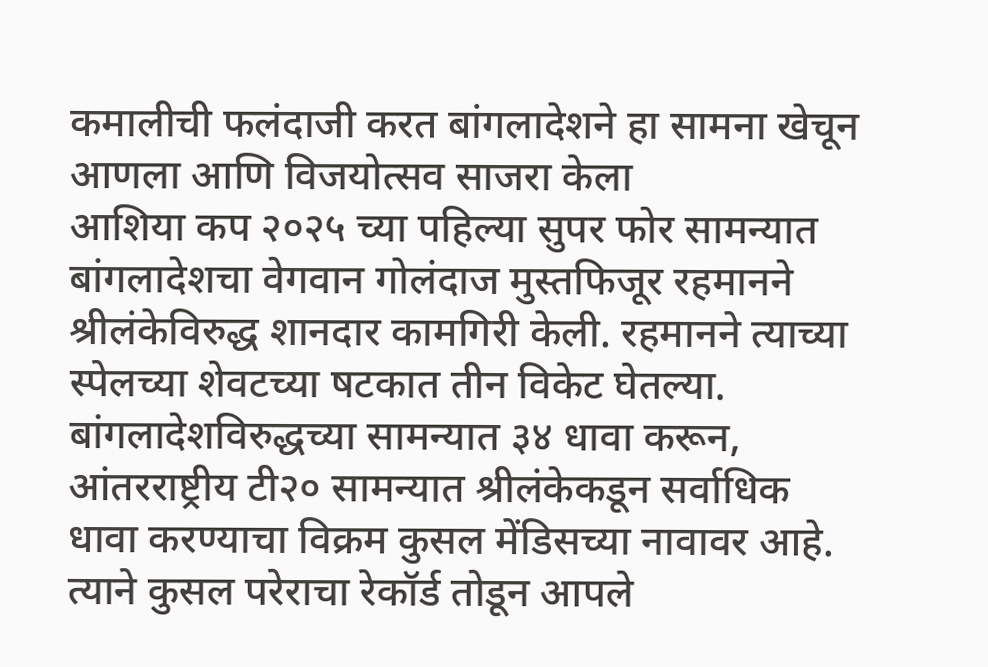कमालीची फलंदाजी करत बांगलादेशने हा सामना खेचून आणला आणि विजयोत्सव साजरा केला
आशिया कप २०२५ च्या पहिल्या सुपर फोर सामन्यात बांगलादेशचा वेगवान गोलंदाज मुस्तफिजूर रहमानने श्रीलंकेविरुद्ध शानदार कामगिरी केली. रहमानने त्याच्या स्पेलच्या शेवटच्या षटकात तीन विकेट घेतल्या.
बांगलादेशविरुद्धच्या सामन्यात ३४ धावा करून, आंतरराष्ट्रीय टी२० सामन्यात श्रीलंकेकडून सर्वाधिक धावा करण्याचा विक्रम कुसल मेंडिसच्या नावावर आहे. त्याने कुसल परेराचा रेकॉर्ड तोडून आपले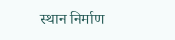स्थान निर्माण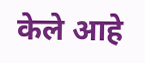केले आहे